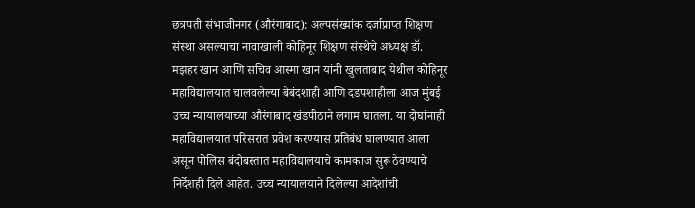छत्रपती संभाजीनगर (औरंगाबाद): अल्पसंख्यांक दर्जाप्राप्त शिक्षण संस्था असल्याचा नावाखाली कोहिनूर शिक्षण संस्थेचे अध्यक्ष डॉ. मझहर खान आणि सचिव आस्मा खान यांनी खुलताबाद येथील कोहिनूर महाविद्यालयात चालवलेल्या बेबंदशाही आणि दडपशाहीला आज मुंबई उच्च न्यायालयाच्या औरंगाबाद खंडपीठाने लगाम घातला. या दोघांनाही महाविद्यालयात परिसरात प्रवेश करण्यास प्रतिबंध घालण्यात आला असून पोलिस बंदोबस्तात महाविद्यालयाचे कामकाज सुरू ठेवण्याचे निर्देशही दिले आहेत. उच्च न्यायालयाने दिलेल्या आदेशांची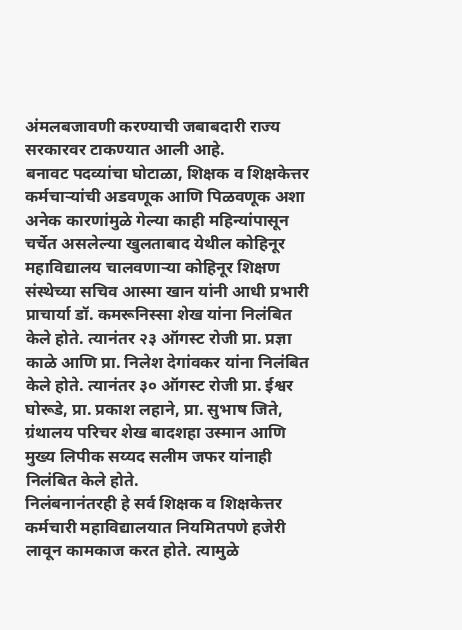अंमलबजावणी करण्याची जबाबदारी राज्य सरकारवर टाकण्यात आली आहे.
बनावट पदव्यांचा घोटाळा, शिक्षक व शिक्षकेत्तर कर्मचाऱ्यांची अडवणूक आणि पिळवणूक अशा अनेक कारणांमुळे गेल्या काही महिन्यांपासून चर्चेत असलेल्या खुलताबाद येथील कोहिनूर महाविद्यालय चालवणाऱ्या कोहिनूर शिक्षण संस्थेच्या सचिव आस्मा खान यांनी आधी प्रभारी प्राचार्या डॉ. कमरूनिस्सा शेख यांना निलंबित केले होते. त्यानंतर २३ ऑगस्ट रोजी प्रा. प्रज्ञा काळे आणि प्रा. निलेश देगांवकर यांना निलंबित केले होते. त्यानंतर ३० ऑगस्ट रोजी प्रा. ईश्वर घोरूडे, प्रा. प्रकाश लहाने, प्रा. सुभाष जिते, ग्रंथालय परिचर शेख बादशहा उस्मान आणि मुख्य लिपीक सय्यद सलीम जफर यांनाही निलंबित केले होते.
निलंबनानंतरही हे सर्व शिक्षक व शिक्षकेत्तर कर्मचारी महाविद्यालयात नियमितपणे हजेरी लावून कामकाज करत होते. त्यामुळे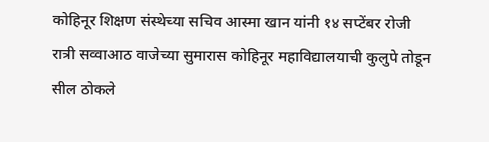कोहिनूर शिक्षण संस्थेच्या सचिव आस्मा खान यांनी १४ सप्टेंबर रोजी रात्री सव्वाआठ वाजेच्या सुमारास कोहिनूर महाविद्यालयाची कुलुपे तोडून सील ठोकले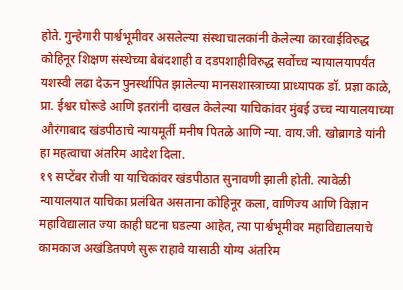होते. गुन्हेगारी पार्श्वभूमीवर असलेल्या संस्थाचालकांनी केलेल्या कारवाईविरुद्ध कोहिनूर शिक्षण संस्थेच्या बेबंदशाही व दडपशाहीविरुद्ध सर्वोच्च न्यायालयापर्यंत यशस्वी लढा देऊन पुनर्स्थापित झालेल्या मानसशास्त्राच्या प्राध्यापक डॉ. प्रज्ञा काळे, प्रा. ईश्वर घोरूडे आणि इतरांनी दाखल केलेल्या याचिकांवर मुंबई उच्च न्यायालयाच्या औरंगाबाद खंडपीठाचे न्यायमूर्ती मनीष पितळे आणि न्या. वाय.जी. खोब्रागडे यांनी हा महत्वाचा अंतरिम आदेश दिला.
१९ सप्टेंबर रोजी या याचिकांवर खंडपीठात सुनावणी झाली होती. त्यावेळी न्यायालयात याचिका प्रलंबित असताना कोहिनूर कला, वाणिज्य आणि विज्ञान महाविद्यालात ज्या काही घटना घडल्या आहेत, त्या पार्श्वभूमीवर महाविद्यालयाचे कामकाज अखंडितपणे सुरू राहावे यासाठी योग्य अंतरिम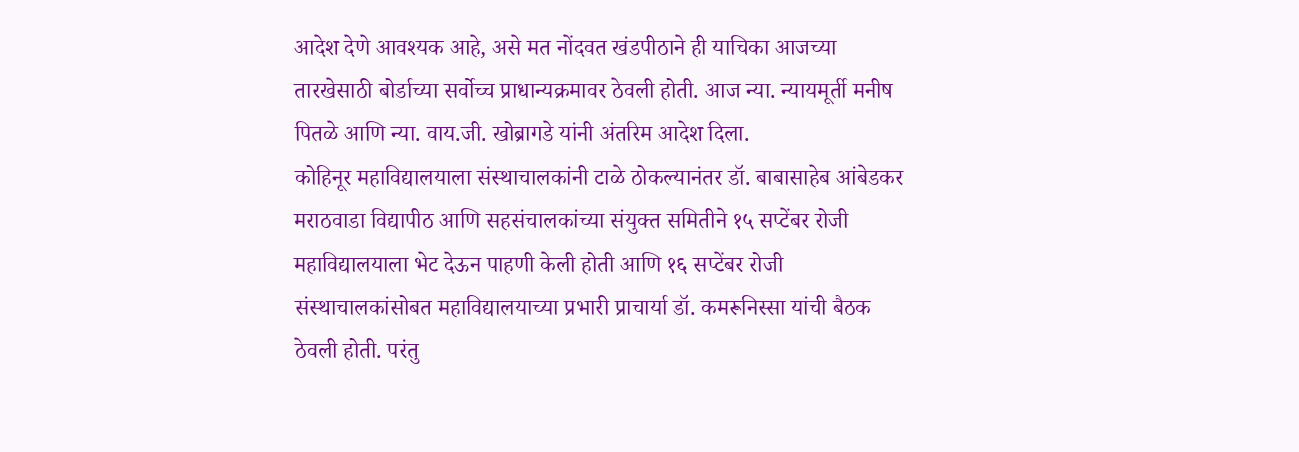आदेश देणे आवश्यक आहे, असे मत नोंदवत खंडपीठाने ही याचिका आजच्या तारखेसाठी बोर्डाच्या सर्वोच्च प्राधान्यक्रमावर ठेवली होती. आज न्या. न्यायमूर्ती मनीष पितळे आणि न्या. वाय.जी. खोब्रागडे यांनी अंतरिम आदेश दिला.
कोहिनूर महाविद्यालयाला संस्थाचालकांनी टाळे ठोकल्यानंतर डॉ. बाबासाहेब आंबेडकर मराठवाडा विद्यापीठ आणि सहसंचालकांच्या संयुक्त समितीने १५ सप्टेंबर रोजी महाविद्यालयाला भेट देऊन पाहणी केली होती आणि १६ सप्टेंबर रोजी संस्थाचालकांसोबत महाविद्यालयाच्या प्रभारी प्राचार्या डॉ. कमरूनिस्सा यांची बैठक ठेवली होती. परंतु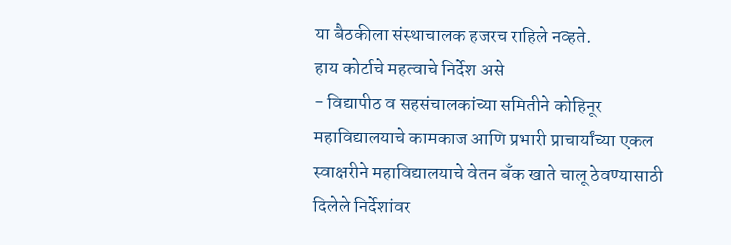या बैठकीला संस्थाचालक हजरच राहिले नव्हते.
हाय कोर्टाचे महत्वाचे निर्देश असे
- विद्यापीठ व सहसंचालकांच्या समितीने कोहिनूर महाविद्यालयाचे कामकाज आणि प्रभारी प्राचार्यांच्या एकल स्वाक्षरीने महाविद्यालयाचे वेतन बँक खाते चालू ठेवण्यासाठी दिलेले निर्देशांवर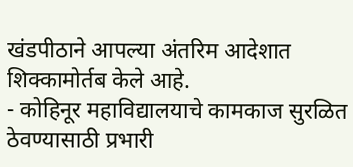खंडपीठाने आपल्या अंतरिम आदेशात शिक्कामोर्तब केले आहे.
- कोहिनूर महाविद्यालयाचे कामकाज सुरळित ठेवण्यासाठी प्रभारी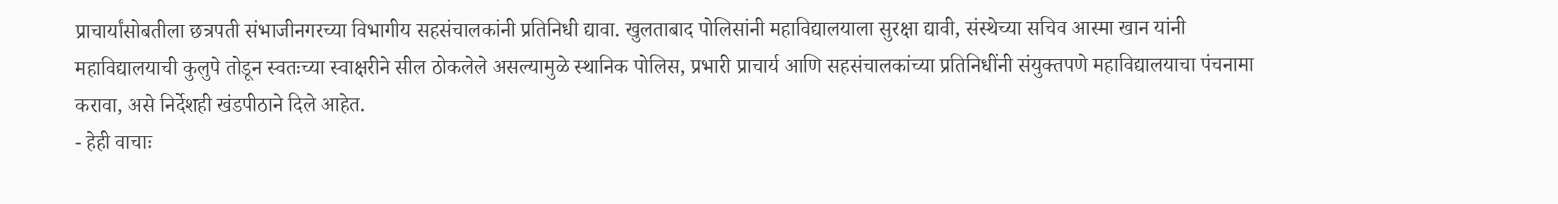प्राचार्यांसोबतीला छत्रपती संभाजीनगरच्या विभागीय सहसंचालकांनी प्रतिनिधी द्यावा. खुलताबाद पोलिसांनी महाविद्यालयाला सुरक्षा द्यावी, संस्थेच्या सचिव आस्मा खान यांनी महाविद्यालयाची कुलुपे तोडून स्वतःच्या स्वाक्षरीने सील ठोकलेले असल्यामुळे स्थानिक पोलिस, प्रभारी प्राचार्य आणि सहसंचालकांच्या प्रतिनिधींनी संयुक्तपणे महाविद्यालयाचा पंचनामा करावा, असे निर्देशही खंडपीठाने दिले आहेत.
- हेही वाचाः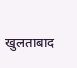खुलताबाद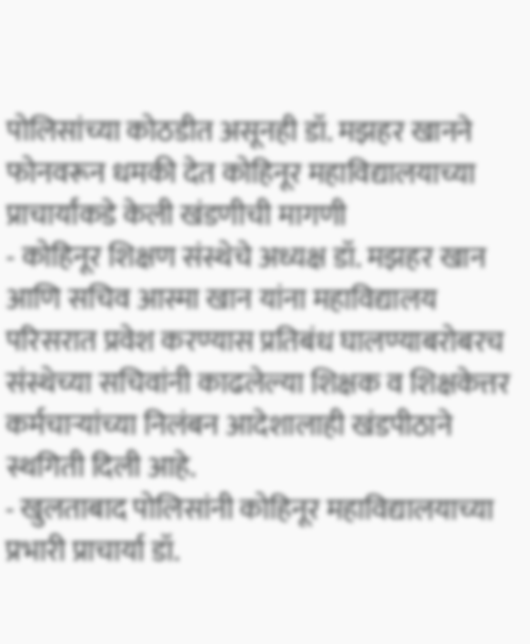पोलिसांच्या कोठडीत असूनही डॉ. मझहर खानने फोनवरून धमकी देत कोहिनूर महाविद्यालयाच्या प्राचार्यांकडे केली खंडणीची मागणी
- कोहिनूर शिक्षण संस्थेचे अध्यक्ष डॉ. मझहर खान आणि सचिव आस्मा खान यांना महाविद्यालय परिसरात प्रवेश करण्यास प्रतिबंध घालण्याबरोबरच संस्थेच्या सचिवांनी काढलेल्या शिक्षक व शिक्षकेत्तर कर्मचाऱ्यांच्या निलंबन आदेशालाही खंडपीठाने स्थगिती दिली आहे.
- खुलताबाद पोलिसांनी कोहिनूर महाविद्यालयाच्या प्रभारी प्राचार्या डॉ.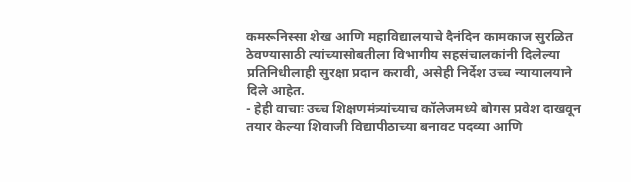कमरूनिस्सा शेख आणि महाविद्यालयाचे दैनंदिन कामकाज सुरळित ठेवण्यासाठी त्यांच्यासोबतीला विभागीय सहसंचालकांनी दिलेल्या प्रतिनिधीलाही सुरक्षा प्रदान करावी, असेही निर्देश उच्च न्यायालयाने दिले आहेत.
- हेही वाचाः उच्च शिक्षणमंत्र्यांच्याच कॉलेजमध्ये बोगस प्रवेश दाखवून तयार केल्या शिवाजी विद्यापीठाच्या बनावट पदव्या आणि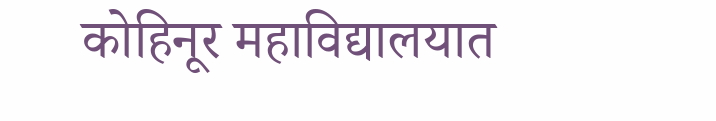कोहिनूर महाविद्यालयात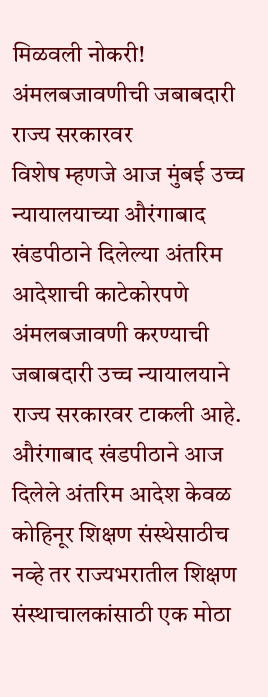मिळवली नोकरी!
अंमलबजावणीची जबाबदारी राज्य सरकारवर
विशेष म्हणजे आज मुंबई उच्च न्यायालयाच्या औरंगाबाद खंडपीठाने दिलेल्या अंतरिम आदेशाची काटेकोरपणे अंमलबजावणी करण्याची जबाबदारी उच्च न्यायालयाने राज्य सरकारवर टाकली आहे. औरंगाबाद खंडपीठाने आज दिलेले अंतरिम आदेश केवळ कोहिनूर शिक्षण संस्थेसाठीच नव्हे तर राज्यभरातील शिक्षण संस्थाचालकांसाठी एक मोठा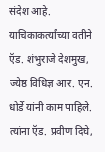संदेश आहे. याचिकाकर्त्यांच्या वतीने ऍड. शंभुराजे देशमुख, ज्येष्ठ विधिज्ञ आर. एन. धोर्डे यांनी काम पाहिले. त्यांना ऍड. प्रवीण दिघे,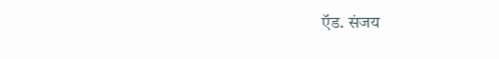ऍड. संजय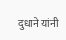दुधाने यांनी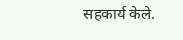सहकार्य केले.